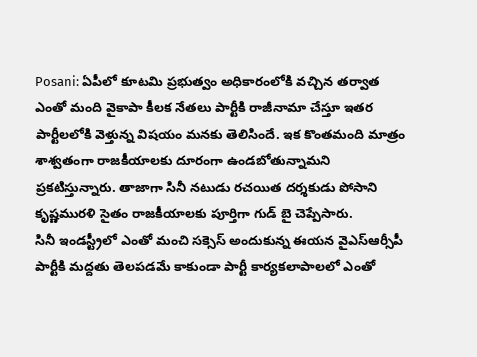Posani: ఏపీలో కూటమి ప్రభుత్వం అధికారంలోకి వచ్చిన తర్వాత ఎంతో మంది వైకాపా కీలక నేతలు పార్టీకి రాజీనామా చేస్తూ ఇతర పార్టీలలోకి వెళ్తున్న విషయం మనకు తెలిసిందే. ఇక కొంతమంది మాత్రం శాశ్వతంగా రాజకీయాలకు దూరంగా ఉండబోతున్నామని ప్రకటిస్తున్నారు. తాజాగా సినీ నటుడు రచయిత దర్శకుడు పోసాని కృష్ణమురళి సైతం రాజకీయాలకు పూర్తిగా గుడ్ బై చెప్పేసారు.
సినీ ఇండస్ట్రీలో ఎంతో మంచి సక్సెస్ అందుకున్న ఈయన వైఎస్ఆర్సీపీ పార్టీకి మద్దతు తెలపడమే కాకుండా పార్టీ కార్యకలాపాలలో ఎంతో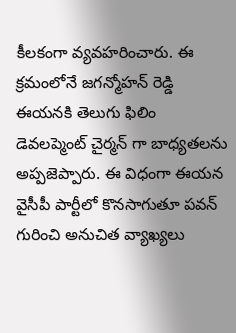కీలకంగా వ్యవహరించారు. ఈ క్రమంలోనే జగన్మోహన్ రెడ్డి ఈయనకి తెలుగు ఫిలిం డెవలప్మెంట్ చైర్మన్ గా బాధ్యతలను అప్పజెప్పారు. ఈ విధంగా ఈయన వైసీపీ పార్టీలో కొనసాగుతూ పవన్ గురించి అనుచిత వ్యాఖ్యలు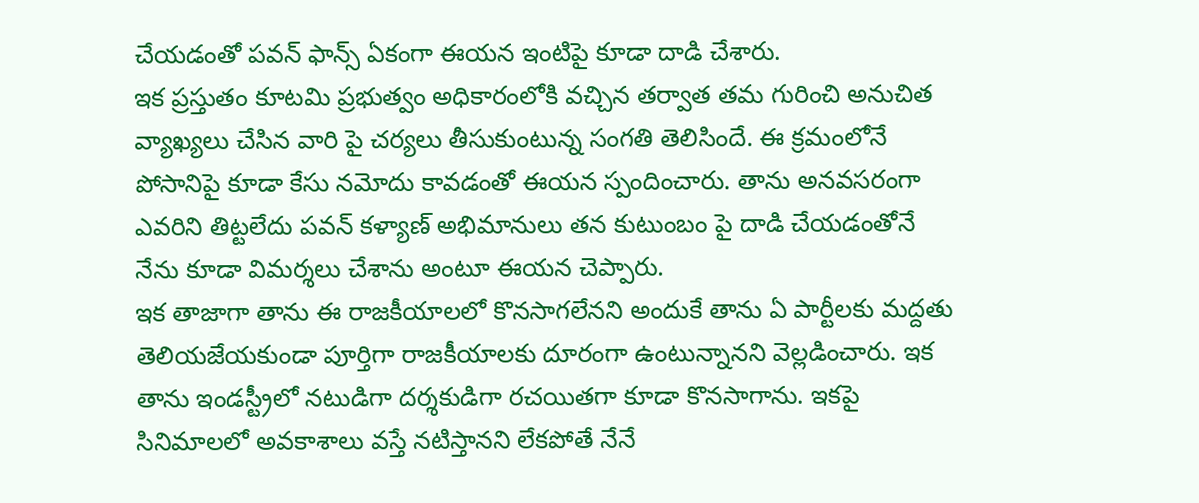చేయడంతో పవన్ ఫాన్స్ ఏకంగా ఈయన ఇంటిపై కూడా దాడి చేశారు.
ఇక ప్రస్తుతం కూటమి ప్రభుత్వం అధికారంలోకి వచ్చిన తర్వాత తమ గురించి అనుచిత వ్యాఖ్యలు చేసిన వారి పై చర్యలు తీసుకుంటున్న సంగతి తెలిసిందే. ఈ క్రమంలోనే పోసానిపై కూడా కేసు నమోదు కావడంతో ఈయన స్పందించారు. తాను అనవసరంగా ఎవరిని తిట్టలేదు పవన్ కళ్యాణ్ అభిమానులు తన కుటుంబం పై దాడి చేయడంతోనే నేను కూడా విమర్శలు చేశాను అంటూ ఈయన చెప్పారు.
ఇక తాజాగా తాను ఈ రాజకీయాలలో కొనసాగలేనని అందుకే తాను ఏ పార్టీలకు మద్దతు తెలియజేయకుండా పూర్తిగా రాజకీయాలకు దూరంగా ఉంటున్నానని వెల్లడించారు. ఇక తాను ఇండస్ట్రీలో నటుడిగా దర్శకుడిగా రచయితగా కూడా కొనసాగాను. ఇకపై సినిమాలలో అవకాశాలు వస్తే నటిస్తానని లేకపోతే నేనే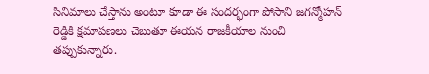సినిమాలు చేస్తాను అంటూ కూడా ఈ సందర్భంగా పోసాని జగన్మోహన్ రెడ్డికి క్షమాపణలు చెబుతూ ఈయన రాజకీయాల నుంచి తప్పుకున్నారు.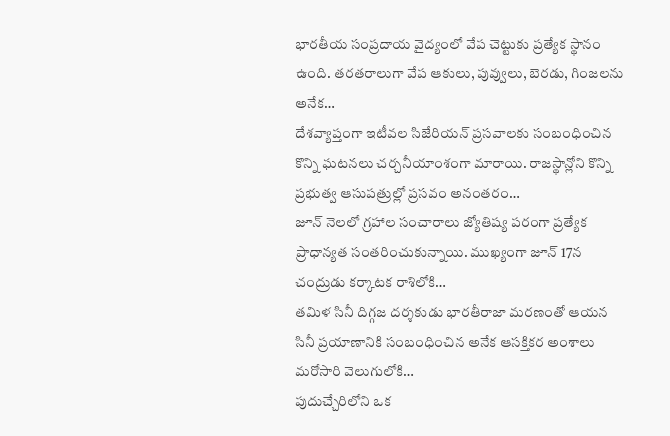భారతీయ సంప్రదాయ వైద్యంలో వేప చెట్టుకు ప్రత్యేక స్థానం ఉంది. తరతరాలుగా వేప ఆకులు, పువ్వులు, బెరడు, గింజలను అనేక…
దేశవ్యాప్తంగా ఇటీవల సిజేరియన్ ప్రసవాలకు సంబంధించిన కొన్ని ఘటనలు చర్చనీయాంశంగా మారాయి. రాజస్థాన్లోని కొన్ని ప్రభుత్వ ఆసుపత్రుల్లో ప్రసవం అనంతరం…
జూన్ నెలలో గ్రహాల సంచారాలు జ్యోతిష్య పరంగా ప్రత్యేక ప్రాధాన్యత సంతరించుకున్నాయి. ముఖ్యంగా జూన్ 17న చంద్రుడు కర్కాటక రాశిలోకి…
తమిళ సినీ దిగ్గజ దర్శకుడు భారతీరాజా మరణంతో ఆయన సినీ ప్రయాణానికి సంబంధించిన అనేక ఆసక్తికర అంశాలు మరోసారి వెలుగులోకి…
పుదుచ్చేరిలోని ఒక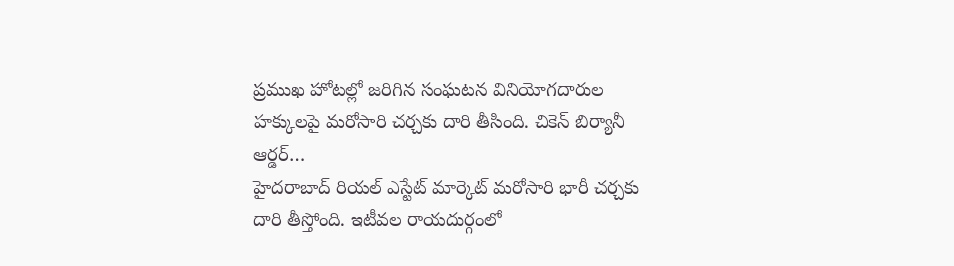ప్రముఖ హోటల్లో జరిగిన సంఘటన వినియోగదారుల హక్కులపై మరోసారి చర్చకు దారి తీసింది. చికెన్ బిర్యానీ ఆర్డర్…
హైదరాబాద్ రియల్ ఎస్టేట్ మార్కెట్ మరోసారి భారీ చర్చకు దారి తీస్తోంది. ఇటీవల రాయదుర్గంలో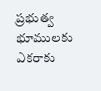ప్రభుత్వ భూములకు ఎకరాకు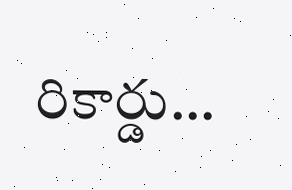రికార్డు…